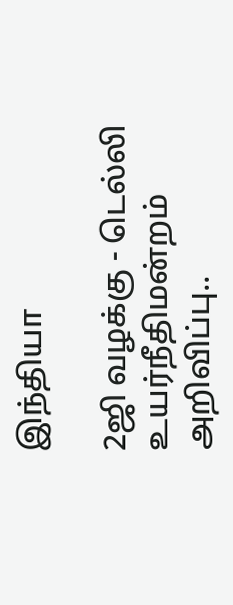இந்தியா

2ஜி வழக்கு - டெல்லி உயர்நீதிமன்றம் அறிவிப்பு..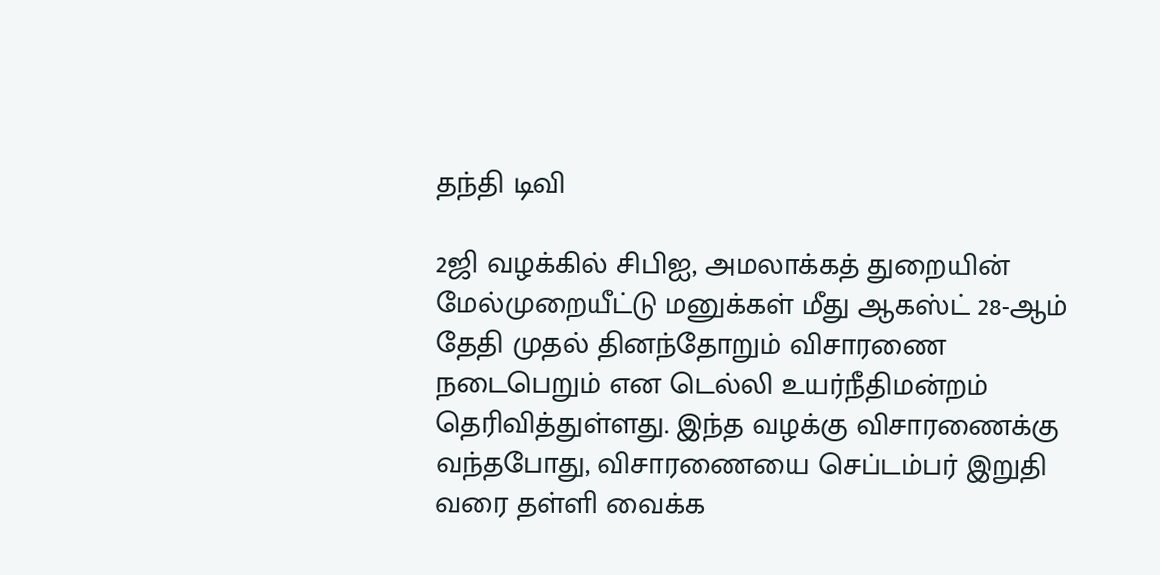தந்தி டிவி

2ஜி வழக்கில் சிபிஐ, அமலாக்கத் துறையின் மேல்முறையீட்டு மனுக்கள் மீது ஆகஸ்ட் 28-ஆம் தேதி முதல் தினந்தோறும் விசாரணை நடைபெறும் என டெல்லி உயர்நீதிமன்றம் தெரிவித்துள்ளது. இந்த வழக்கு விசாரணைக்கு வந்தபோது, விசாரணையை செப்டம்பர் இறுதி வரை தள்ளி வைக்க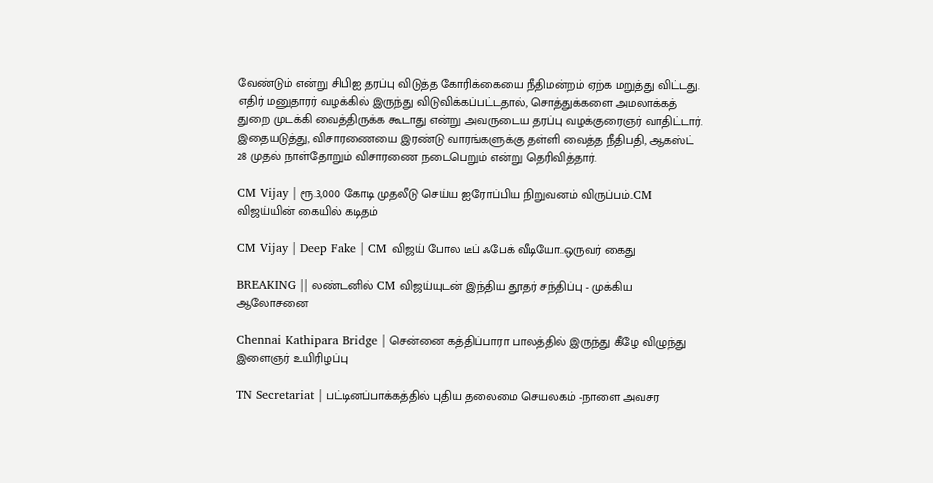வேண்டும் என்று சிபிஐ தரப்பு விடுத்த கோரிக்கையை நீதிமன்றம் ஏற்க மறுத்து விட்டது. எதிர் மனுதாரர் வழக்கில் இருந்து விடுவிக்கப்பட்டதால், சொத்துக்களை அமலாக்கத் துறை முடக்கி வைத்திருக்க கூடாது என்று அவருடைய தரப்பு வழக்குரைஞர் வாதிட்டார். இதையடுத்து, விசாரணையை இரண்டு வாரங்களுக்கு தள்ளி வைத்த நீதிபதி, ஆகஸ்ட் 28 முதல் நாள்தோறும் விசாரணை நடைபெறும் என்று தெரிவித்தார்.

CM Vijay | ரூ.3,000 கோடி முதலீடு செய்ய ஐரோப்பிய நிறுவனம் விருப்பம்..CM விஜய்யின் கையில் கடிதம்

CM Vijay | Deep Fake | CM விஜய் போல டீப் ஃபேக் வீடியோ..ஒருவர் கைது

BREAKING || லண்டனில் CM விஜய்யுடன் இந்திய தூதர் சந்திப்பு - முக்கிய ஆலோசனை

Chennai Kathipara Bridge | சென்னை கத்திப்பாரா பாலத்தில் இருந்து கீழே விழுந்து இளைஞர் உயிரிழப்பு

TN Secretariat | பட்டினப்பாக்கத்தில் புதிய தலைமை செயலகம் -நாளை அவசர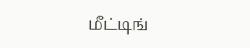மீட்டிங்